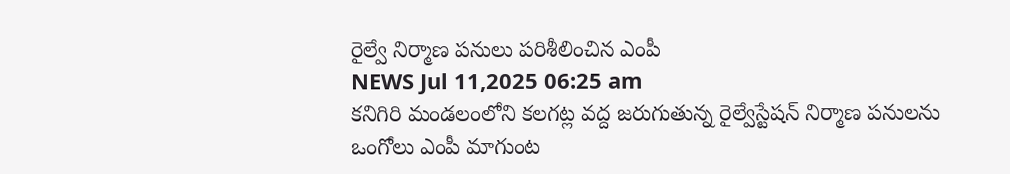రైల్వే నిర్మాణ పనులు పరిశీలించిన ఎంపీ
NEWS Jul 11,2025 06:25 am
కనిగిరి మండలంలోని కలగట్ల వద్ద జరుగుతున్న రైల్వేస్టేషన్ నిర్మాణ పనులను ఒంగోలు ఎంపీ మాగుంట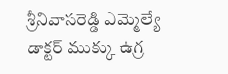శ్రీనివాసరెడ్డి ఎమ్మెల్యే డాక్టర్ ముక్కు ఉగ్ర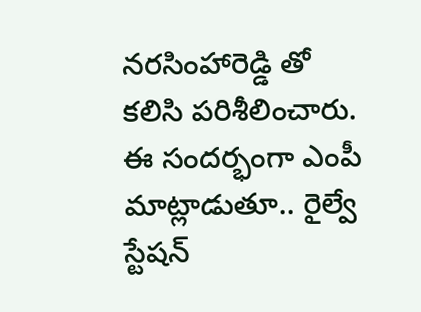నరసింహారెడ్డి తో కలిసి పరిశీలించారు. ఈ సందర్భంగా ఎంపీ మాట్లాడుతూ.. రైల్వే స్టేషన్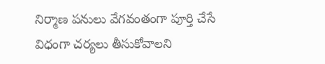నిర్మాణ పనులు వేగవంతంగా పూర్తి చేసే విధంగా చర్యలు తీసుకోవాలని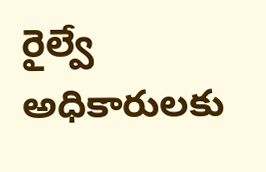రైల్వే అధికారులకు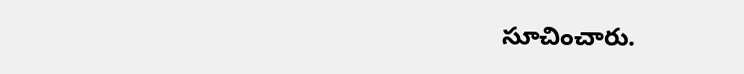సూచించారు.